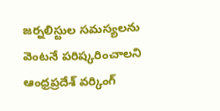జర్నలిస్టుల సమస్యలను వెంటనే పరిష్కరించాలని ఆంధ్రప్రదేశ్ వర్కింగ్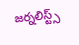జర్నలిస్ట్స్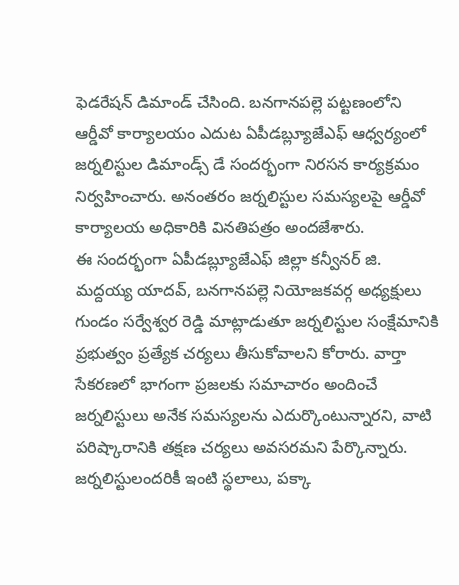ఫెడరేషన్ డిమాండ్ చేసింది. బనగానపల్లె పట్టణంలోని ఆర్డీవో కార్యాలయం ఎదుట ఏపీడబ్ల్యూజేఎఫ్ ఆధ్వర్యంలో జర్నలిస్టుల డిమాండ్స్ డే సందర్భంగా నిరసన కార్యక్రమం నిర్వహించారు. అనంతరం జర్నలిస్టుల సమస్యలపై ఆర్డీవో కార్యాలయ అధికారికి వినతిపత్రం అందజేశారు.
ఈ సందర్భంగా ఏపీడబ్ల్యూజేఎఫ్ జిల్లా కన్వీనర్ జి. మద్దయ్య యాదవ్, బనగానపల్లె నియోజకవర్గ అధ్యక్షులు గుండం సర్వేశ్వర రెడ్డి మాట్లాడుతూ జర్నలిస్టుల సంక్షేమానికి ప్రభుత్వం ప్రత్యేక చర్యలు తీసుకోవాలని కోరారు. వార్తా సేకరణలో భాగంగా ప్రజలకు సమాచారం అందించే జర్నలిస్టులు అనేక సమస్యలను ఎదుర్కొంటున్నారని, వాటి పరిష్కారానికి తక్షణ చర్యలు అవసరమని పేర్కొన్నారు.
జర్నలిస్టులందరికీ ఇంటి స్థలాలు, పక్కా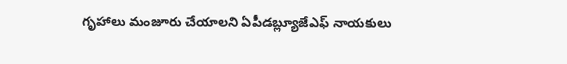గృహాలు మంజూరు చేయాలని ఏపీడబ్ల్యూజేఎఫ్ నాయకులు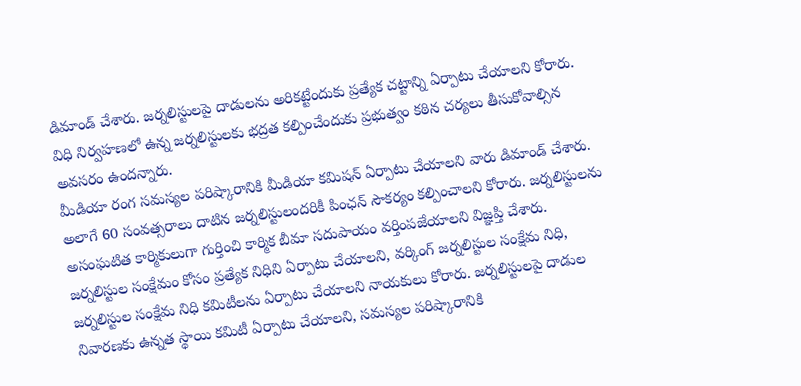డిమాండ్ చేశారు. జర్నలిస్టులపై దాడులను అరికట్టేందుకు ప్రత్యేక చట్టాన్ని ఏర్పాటు చేయాలని కోరారు. విధి నిర్వహణలో ఉన్న జర్నలిస్టులకు భద్రత కల్పించేందుకు ప్రభుత్వం కఠిన చర్యలు తీసుకోవాల్సిన అవసరం ఉందన్నారు.
మీడియా రంగ సమస్యల పరిష్కారానికి మీడియా కమిషన్ ఏర్పాటు చేయాలని వారు డిమాండ్ చేశారు. అలాగే 60 సంవత్సరాలు దాటిన జర్నలిస్టులందరికీ పింఛన్ సౌకర్యం కల్పించాలని కోరారు. జర్నలిస్టులను అసంఘటిత కార్మికులుగా గుర్తించి కార్మిక బీమా సదుపాయం వర్తింపజేయాలని విజ్ఞప్తి చేశారు.
జర్నలిస్టుల సంక్షేమం కోసం ప్రత్యేక నిధిని ఏర్పాటు చేయాలని, వర్కింగ్ జర్నలిస్టుల సంక్షేమ నిధి, జర్నలిస్టుల సంక్షేమ నిధి కమిటీలను ఏర్పాటు చేయాలని నాయకులు కోరారు. జర్నలిస్టులపై దాడుల నివారణకు ఉన్నత స్థాయి కమిటీ ఏర్పాటు చేయాలని, సమస్యల పరిష్కారానికి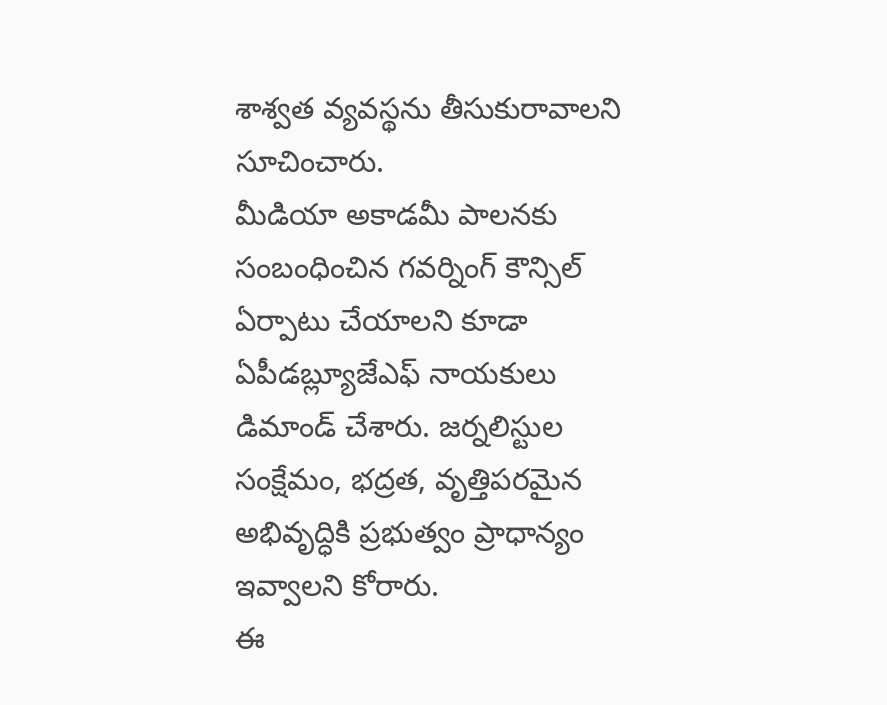శాశ్వత వ్యవస్థను తీసుకురావాలని సూచించారు.
మీడియా అకాడమీ పాలనకు సంబంధించిన గవర్నింగ్ కౌన్సిల్ ఏర్పాటు చేయాలని కూడా ఏపీడబ్ల్యూజేఎఫ్ నాయకులు డిమాండ్ చేశారు. జర్నలిస్టుల సంక్షేమం, భద్రత, వృత్తిపరమైన అభివృద్ధికి ప్రభుత్వం ప్రాధాన్యం ఇవ్వాలని కోరారు.
ఈ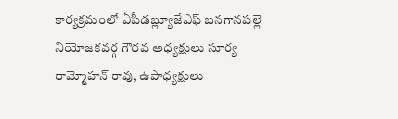కార్యక్రమంలో ఏపీడబ్ల్యూజేఎఫ్ బనగానపల్లె నియోజకవర్గ గౌరవ అధ్యక్షులు సూర్య రామ్మోహన్ రావు, ఉపాధ్యక్షులు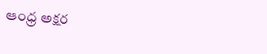ఆంధ్ర అక్షర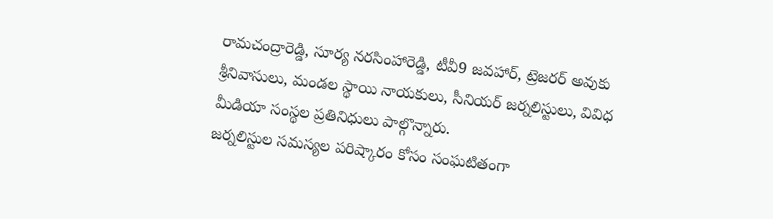రామచంద్రారెడ్డి, సూర్య నరసింహారెడ్డి, టీవీ9 జవహార్, ట్రెజరర్ అవుకు శ్రీనివాసులు, మండల స్థాయి నాయకులు, సీనియర్ జర్నలిస్టులు, వివిధ మీడియా సంస్థల ప్రతినిధులు పాల్గొన్నారు.
జర్నలిస్టుల సమస్యల పరిష్కారం కోసం సంఘటితంగా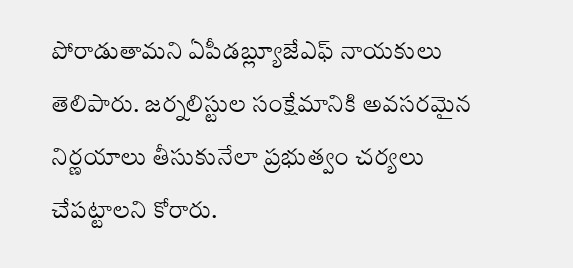పోరాడుతామని ఏపీడబ్ల్యూజేఎఫ్ నాయకులు తెలిపారు. జర్నలిస్టుల సంక్షేమానికి అవసరమైన నిర్ణయాలు తీసుకునేలా ప్రభుత్వం చర్యలు చేపట్టాలని కోరారు.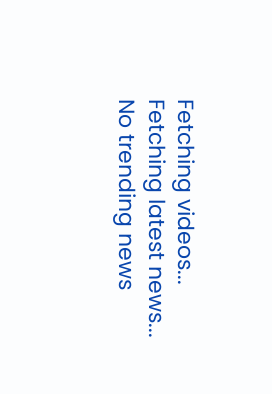Fetching videos...
Fetching latest news...
No trending news